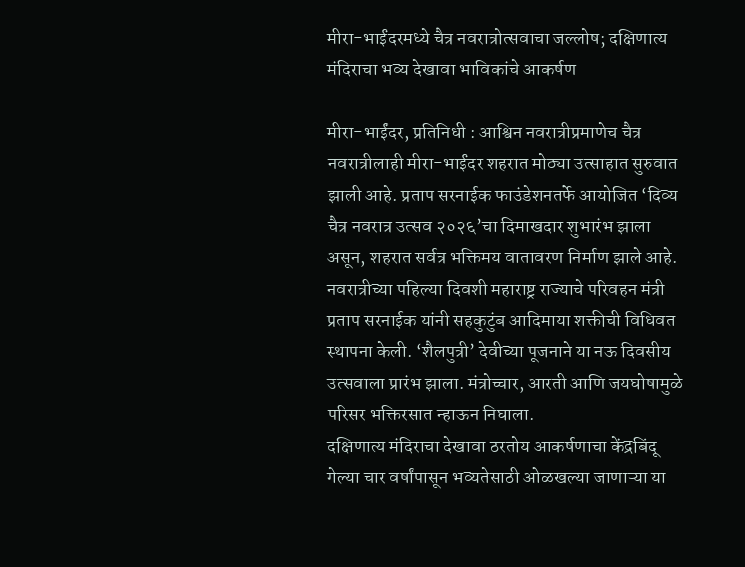मीरा-भाईंदरमध्ये चैत्र नवरात्रोत्सवाचा जल्लोष; दक्षिणात्य मंदिराचा भव्य देखावा भाविकांचे आकर्षण

मीरा-भाईंदर, प्रतिनिधी : आश्विन नवरात्रीप्रमाणेच चैत्र नवरात्रीलाही मीरा-भाईंदर शहरात मोठ्या उत्साहात सुरुवात झाली आहे. प्रताप सरनाईक फाउंडेशनतर्फे आयोजित ‘दिव्य चैत्र नवरात्र उत्सव २०२६’चा दिमाखदार शुभारंभ झाला असून, शहरात सर्वत्र भक्तिमय वातावरण निर्माण झाले आहे.
नवरात्रीच्या पहिल्या दिवशी महाराष्ट्र राज्याचे परिवहन मंत्री प्रताप सरनाईक यांनी सहकुटुंब आदिमाया शक्तीची विधिवत स्थापना केली. ‘शैलपुत्री’ देवीच्या पूजनाने या नऊ दिवसीय उत्सवाला प्रारंभ झाला. मंत्रोच्चार, आरती आणि जयघोषामुळे परिसर भक्तिरसात न्हाऊन निघाला.
दक्षिणात्य मंदिराचा देखावा ठरतोय आकर्षणाचा केंद्रबिंदू
गेल्या चार वर्षांपासून भव्यतेसाठी ओळखल्या जाणाऱ्या या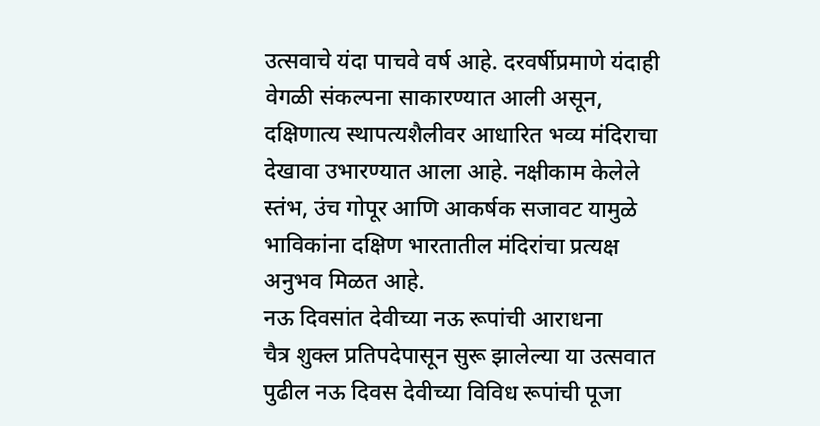उत्सवाचे यंदा पाचवे वर्ष आहे. दरवर्षीप्रमाणे यंदाही वेगळी संकल्पना साकारण्यात आली असून, दक्षिणात्य स्थापत्यशैलीवर आधारित भव्य मंदिराचा देखावा उभारण्यात आला आहे. नक्षीकाम केलेले स्तंभ, उंच गोपूर आणि आकर्षक सजावट यामुळे भाविकांना दक्षिण भारतातील मंदिरांचा प्रत्यक्ष अनुभव मिळत आहे.
नऊ दिवसांत देवीच्या नऊ रूपांची आराधना
चैत्र शुक्ल प्रतिपदेपासून सुरू झालेल्या या उत्सवात पुढील नऊ दिवस देवीच्या विविध रूपांची पूजा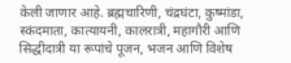केली जाणार आहे. ब्रह्मचारिणी, चंद्रघंटा, कुष्मांडा, स्कंदमाता, कात्यायनी, कालरात्री, महागौरी आणि सिद्धीदात्री या रूपांचे पूजन, भजन आणि विशेष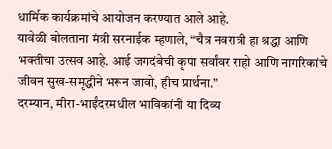धार्मिक कार्यक्रमांचे आयोजन करण्यात आले आहे.
यावेळी बोलताना मंत्री सरनाईक म्हणाले, “चैत्र नवरात्री हा श्रद्धा आणि भक्तीचा उत्सव आहे. आई जगदंबेची कृपा सर्वांवर राहो आणि नागरिकांचे जीवन सुख-समृद्धीने भरून जावो, हीच प्रार्थना.”
दरम्यान, मीरा-भाईंदरमधील भाविकांनी या दिव्य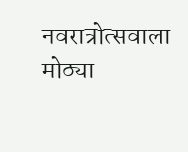नवरात्रोत्सवाला मोठ्या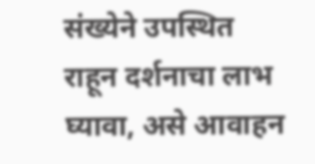संख्येने उपस्थित राहून दर्शनाचा लाभ घ्यावा, असे आवाहन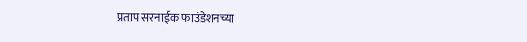प्रताप सरनाईक फाउंडेशनच्या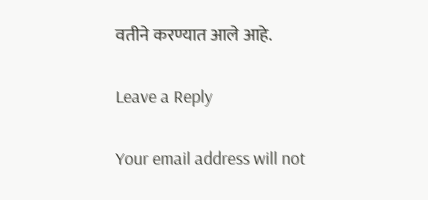वतीने करण्यात आले आहे.

Leave a Reply

Your email address will not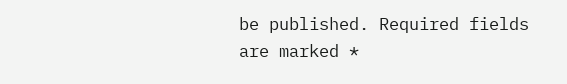be published. Required fields are marked *